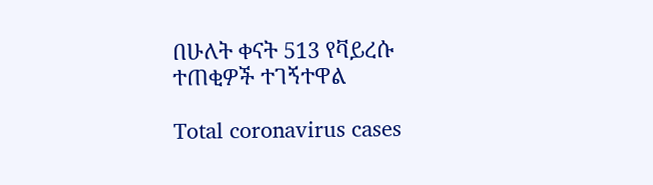በሁለት ቀናት 513 የቫይረሱ ተጠቂዎች ተገኝተዋል

Total coronavirus cases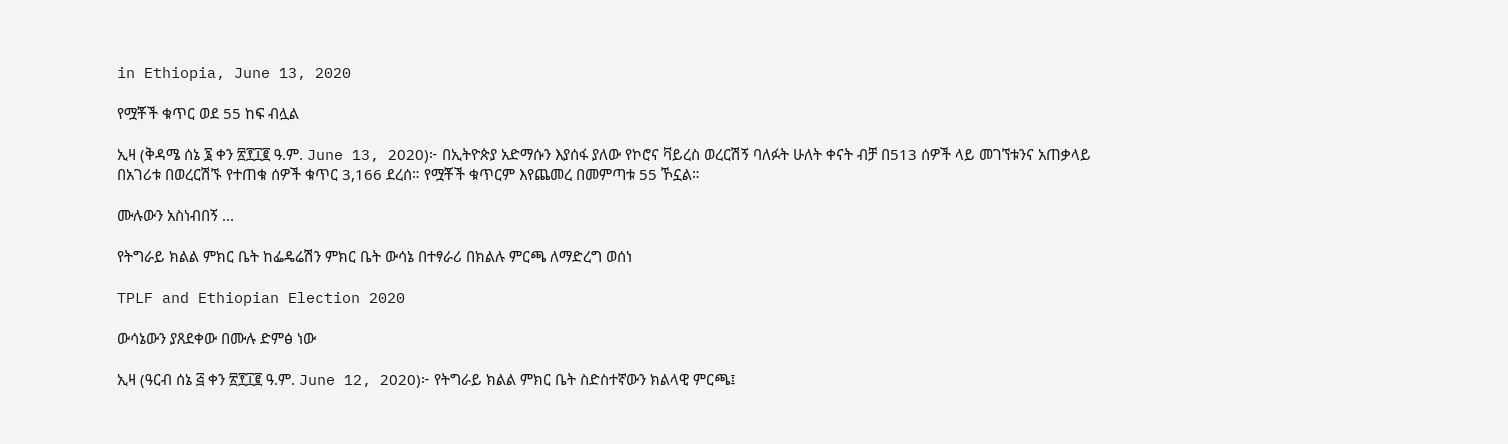in Ethiopia, June 13, 2020

የሟቾች ቁጥር ወደ 55 ከፍ ብሏል

ኢዛ (ቅዳሜ ሰኔ ፮ ቀን ፳፻፲፪ ዓ.ም. June 13, 2020)፦ በኢትዮጵያ አድማሱን እያሰፋ ያለው የኮሮና ቫይረስ ወረርሽኝ ባለፉት ሁለት ቀናት ብቻ በ513 ሰዎች ላይ መገኘቱንና አጠቃላይ በአገሪቱ በወረርሽኙ የተጠቁ ሰዎች ቁጥር 3,166 ደረሰ። የሟቾች ቁጥርም እየጨመረ በመምጣቱ 55 ኾኗል።

ሙሉውን አስነብበኝ ...

የትግራይ ክልል ምክር ቤት ከፌዴሬሽን ምክር ቤት ውሳኔ በተፃራሪ በክልሉ ምርጫ ለማድረግ ወሰነ

TPLF and Ethiopian Election 2020

ውሳኔውን ያጸደቀው በሙሉ ድምፅ ነው

ኢዛ (ዓርብ ሰኔ ፭ ቀን ፳፻፲፪ ዓ.ም. June 12, 2020)፦ የትግራይ ክልል ምክር ቤት ስድስተኛውን ክልላዊ ምርጫ፤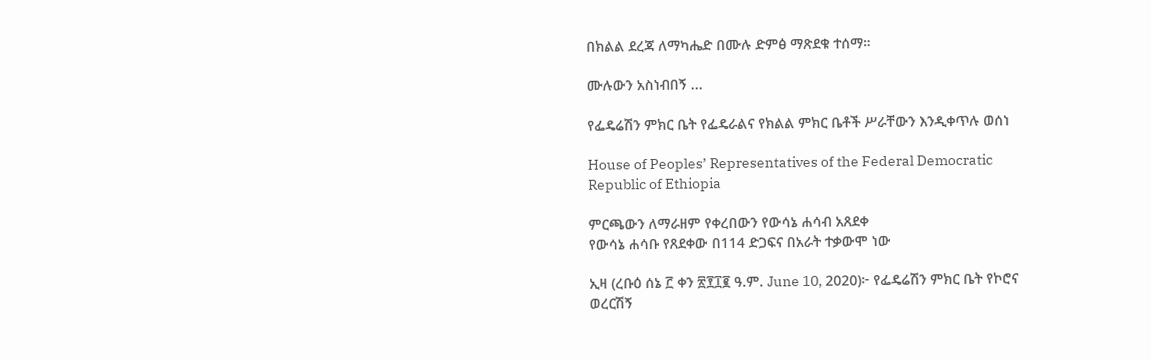በክልል ደረጃ ለማካሔድ በሙሉ ድምፅ ማጽደቁ ተሰማ።

ሙሉውን አስነብበኝ ...

የፌዴሬሽን ምክር ቤት የፌዴራልና የክልል ምክር ቤቶች ሥራቸውን እንዲቀጥሉ ወሰነ

House of Peoples’ Representatives of the Federal Democratic Republic of Ethiopia

ምርጫውን ለማራዘም የቀረበውን የውሳኔ ሐሳብ አጸደቀ
የውሳኔ ሐሳቡ የጸደቀው በ114 ድጋፍና በአራት ተቃውሞ ነው

ኢዛ (ረቡዕ ሰኔ ፫ ቀን ፳፻፲፪ ዓ.ም. June 10, 2020)፦ የፌዴሬሽን ምክር ቤት የኮሮና ወረርሽኝ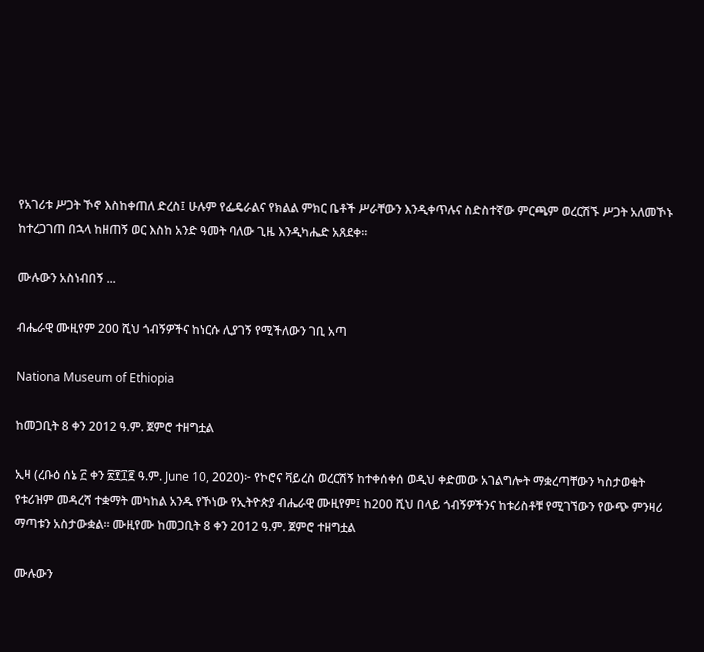የአገሪቱ ሥጋት ኾኖ እስከቀጠለ ድረስ፤ ሁሉም የፌዴራልና የክልል ምክር ቤቶች ሥራቸውን እንዲቀጥሉና ስድስተኛው ምርጫም ወረርሽኙ ሥጋት አለመኾኑ ከተረጋገጠ በኋላ ከዘጠኝ ወር እስከ አንድ ዓመት ባለው ጊዜ እንዲካሔድ አጸደቀ።

ሙሉውን አስነብበኝ ...

ብሔራዊ ሙዚየም 200 ሺህ ጎብኝዎችና ከነርሱ ሊያገኝ የሚችለውን ገቢ አጣ

Nationa Museum of Ethiopia

ከመጋቢት 8 ቀን 2012 ዓ.ም. ጀምሮ ተዘግቷል

ኢዛ (ረቡዕ ሰኔ ፫ ቀን ፳፻፲፪ ዓ.ም. June 10, 2020)፦ የኮሮና ቫይረስ ወረርሽኝ ከተቀሰቀሰ ወዲህ ቀድመው አገልግሎት ማቋረጣቸውን ካስታወቁት የቱሪዝም መዳረሻ ተቋማት መካከል አንዱ የኾነው የኢትዮጵያ ብሔራዊ ሙዚየም፤ ከ200 ሺህ በላይ ጎብኝዎችንና ከቱሪስቶቹ የሚገኘውን የውጭ ምንዛሪ ማጣቱን አስታውቋል። ሙዚየሙ ከመጋቢት 8 ቀን 2012 ዓ.ም. ጀምሮ ተዘግቷል

ሙሉውን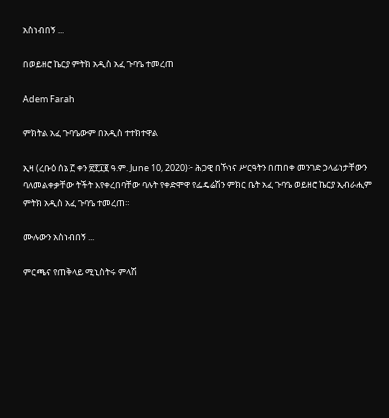አስነብበኝ ...

በወይዘሮ ኬርያ ምትክ አዲስ አፈ ጉባዔ ተመረጠ

Adem Farah

ምክትል አፈ ጉባዔውም በአዲስ ተተክተዋል

ኢዛ (ረቡዕ ሰኔ ፫ ቀን ፳፻፲፪ ዓ.ም. June 10, 2020)፦ ሕጋዊ በኾነና ሥርዓትን በጠበቀ መንገድ ኃላፊነታቸውን ባለመልቀቃቸው ትችት እየቀረበባቸው ባሉት የቀድሞዋ የፌዴሬሽን ምክር ቤት አፈ ጉባዔ ወይዘሮ ኬርያ ኢብራሒም ምትክ አዲስ አፈ ጉባዔ ተመረጠ።

ሙሉውን አስነብበኝ ...

ምርጫና የጠቅላይ ሚኒስትሩ ምላሽ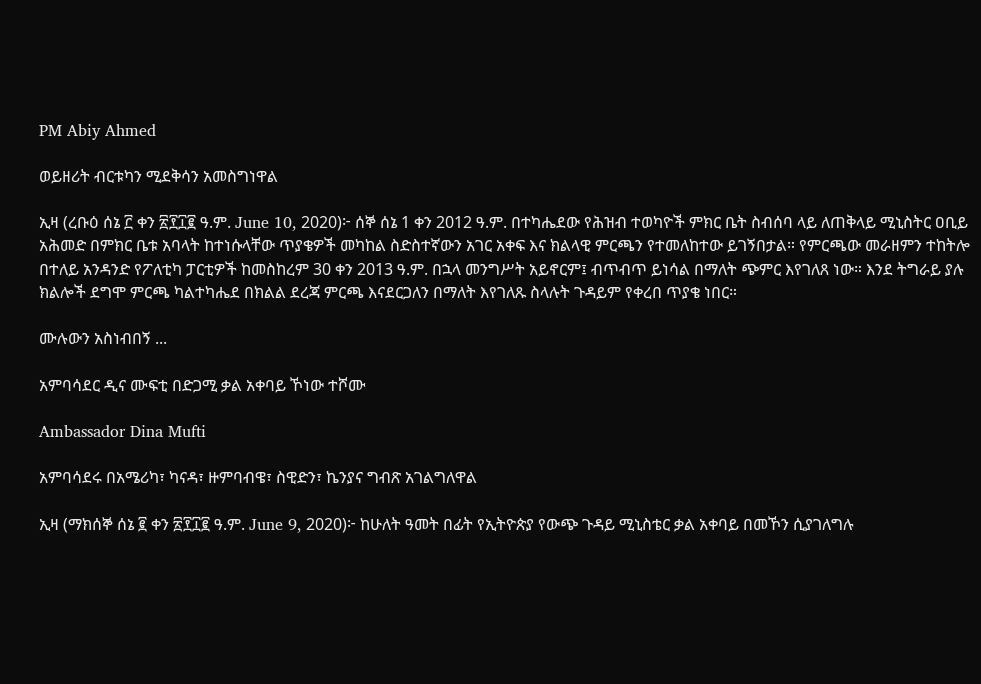PM Abiy Ahmed

ወይዘሪት ብርቱካን ሚደቅሳን አመስግነዋል

ኢዛ (ረቡዕ ሰኔ ፫ ቀን ፳፻፲፪ ዓ.ም. June 10, 2020)፦ ሰኞ ሰኔ 1 ቀን 2012 ዓ.ም. በተካሔደው የሕዝብ ተወካዮች ምክር ቤት ስብሰባ ላይ ለጠቅላይ ሚኒስትር ዐቢይ አሕመድ በምክር ቤቱ አባላት ከተነሱላቸው ጥያቄዎች መካከል ስድስተኛውን አገር አቀፍ እና ክልላዊ ምርጫን የተመለከተው ይገኝበታል። የምርጫው መራዘምን ተከትሎ በተለይ አንዳንድ የፖለቲካ ፓርቲዎች ከመስከረም 30 ቀን 2013 ዓ.ም. በኋላ መንግሥት አይኖርም፤ ብጥብጥ ይነሳል በማለት ጭምር እየገለጸ ነው። እንደ ትግራይ ያሉ ክልሎች ደግሞ ምርጫ ካልተካሔደ በክልል ደረጃ ምርጫ እናደርጋለን በማለት እየገለጹ ስላሉት ጉዳይም የቀረበ ጥያቄ ነበር።

ሙሉውን አስነብበኝ ...

አምባሳደር ዲና ሙፍቲ በድጋሚ ቃል አቀባይ ኾነው ተሾሙ

Ambassador Dina Mufti

አምባሳደሩ በአሜሪካ፣ ካናዳ፣ ዙምባብዌ፣ ስዊድን፣ ኬንያና ግብጽ አገልግለዋል

ኢዛ (ማክሰኞ ሰኔ ፪ ቀን ፳፻፲፪ ዓ.ም. June 9, 2020)፦ ከሁለት ዓመት በፊት የኢትዮጵያ የውጭ ጉዳይ ሚኒስቴር ቃል አቀባይ በመኾን ሲያገለግሉ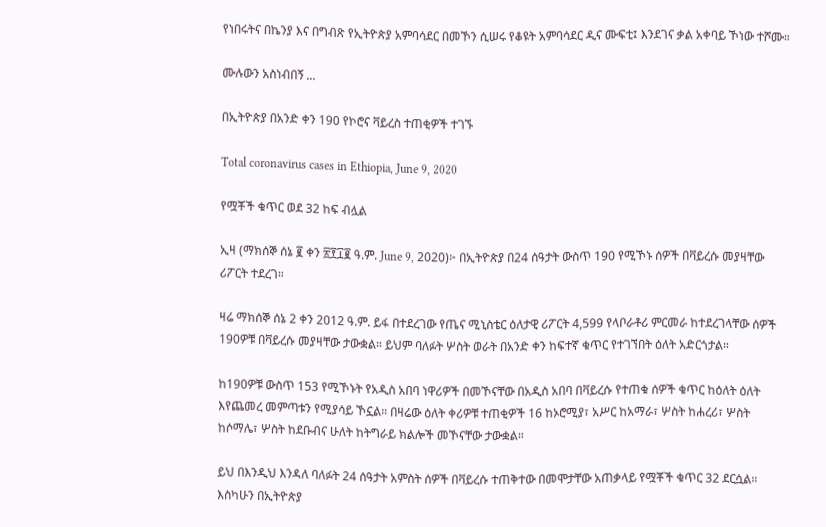የነበሩትና በኬንያ እና በግብጽ የኢትዮጵያ አምባሳደር በመኾን ሲሠሩ የቆዩት አምባሳደር ዲና ሙፍቲ፤ እንደገና ቃል አቀባይ ኾነው ተሾሙ።

ሙሉውን አስነብበኝ ...

በኢትዮጵያ በአንድ ቀን 190 የኮሮና ቫይረስ ተጠቂዎች ተገኙ

Total coronavirus cases in Ethiopia, June 9, 2020

የሟቾች ቁጥር ወደ 32 ከፍ ብሏል

ኢዛ (ማክሰኞ ሰኔ ፪ ቀን ፳፻፲፪ ዓ.ም. June 9, 2020)፦ በኢትዮጵያ በ24 ሰዓታት ውስጥ 190 የሚኾኑ ሰዎች በቫይረሱ መያዛቸው ሪፖርት ተደረገ።

ዛሬ ማክሰኞ ሰኔ 2 ቀን 2012 ዓ.ም. ይፋ በተደረገው የጤና ሚኒስቴር ዕለታዊ ሪፖርት 4,599 የላቦራቶሪ ምርመራ ከተደረገላቸው ሰዎች 190ዎቹ በቫይረሱ መያዛቸው ታውቋል። ይህም ባለፉት ሦስት ወራት በአንድ ቀን ከፍተኛ ቁጥር የተገኘበት ዕለት አድርጎታል።

ከ190ዎቹ ውስጥ 153 የሚኾኑት የአዲስ አበባ ነዋሪዎች በመኾናቸው በአዲስ አበባ በቫይረሱ የተጠቁ ሰዎች ቁጥር ከዕለት ዕለት እየጨመረ መምጣቱን የሚያሳይ ኾኗል። በዛሬው ዕለት ቀሪዎቹ ተጠቂዎች 16 ከኦሮሚያ፣ አሥር ከአማራ፣ ሦስት ከሐረሪ፣ ሦስት ከሶማሌ፣ ሦስት ከደቡብና ሁለት ከትግራይ ክልሎች መኾናቸው ታውቋል።

ይህ በእንዲህ እንዳለ ባለፉት 24 ሰዓታት አምስት ሰዎች በቫይረሱ ተጠቅተው በመሞታቸው አጠቃላይ የሟቾች ቁጥር 32 ደርሷል። እስካሁን በኢትዮጵያ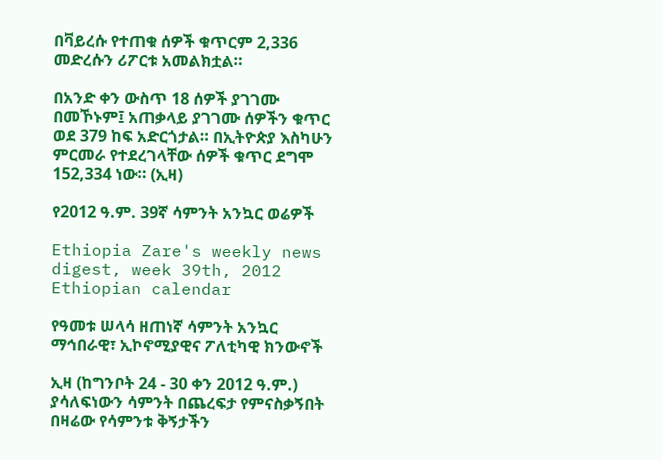በቫይረሱ የተጠቁ ሰዎች ቁጥርም 2,336 መድረሱን ሪፖርቱ አመልክቷል።

በአንድ ቀን ውስጥ 18 ሰዎች ያገገሙ በመኾኑም፤ አጠቃላይ ያገገሙ ሰዎችን ቁጥር ወደ 379 ከፍ አድርጎታል። በኢትዮጵያ እስካሁን ምርመራ የተደረገላቸው ሰዎች ቁጥር ደግሞ 152,334 ነው። (ኢዛ)

የ2012 ዓ.ም. 39ኛ ሳምንት አንኳር ወሬዎች

Ethiopia Zare's weekly news digest, week 39th, 2012 Ethiopian calendar

የዓመቱ ሠላሳ ዘጠነኛ ሳምንት አንኳር ማኅበራዊ፣ ኢኮኖሚያዊና ፖለቲካዊ ክንውኖች

ኢዛ (ከግንቦት 24 - 30 ቀን 2012 ዓ.ም.) ያሳለፍነውን ሳምንት በጨረፍታ የምናስቃኝበት በዛሬው የሳምንቱ ቅኝታችን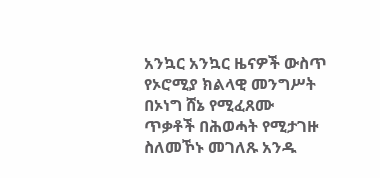አንኳር አንኳር ዜናዎች ውስጥ የኦሮሚያ ክልላዊ መንግሥት በኦነግ ሸኔ የሚፈጸሙ ጥቃቶች በሕወሓት የሚታገዙ ስለመኾኑ መገለጹ አንዱ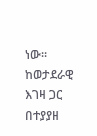ነው። ከወታደራዊ እገዛ ጋር በተያያዘ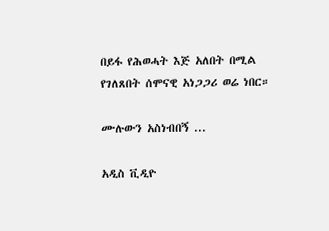በይፋ የሕወሓት እጅ አለበት በሚል የገለጸበት ሰሞናዊ አነጋጋሪ ወሬ ነበር።

ሙሉውን አስነብበኝ ...

አዲስ ቪዲዮ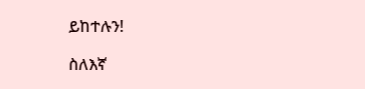ይከተሉን!

ስለእኛ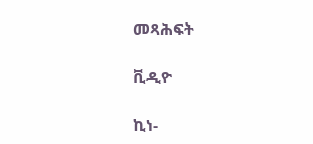መጻሕፍት

ቪዲዮ

ኪነ-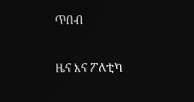ጥበብ

ዜና እና ፖለቲካ